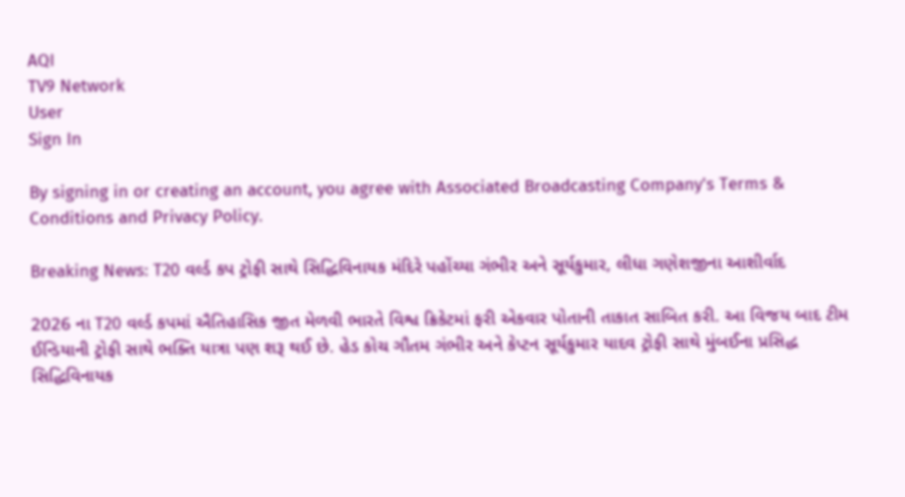AQI
TV9 Network
User
Sign In

By signing in or creating an account, you agree with Associated Broadcasting Company's Terms & Conditions and Privacy Policy.

Breaking News: T20 વર્લ્ડ કપ ટ્રોફી સાથે સિદ્ધિવિનાયક મંદિરે પહોંચ્યા ગંભીર અને સૂર્યકુમાર, લીધા ગણેશજીના આશીર્વાદ

2026 ના T20 વર્લ્ડ કપમાં ઐતિહાસિક જીત મેળવી ભારતે વિશ્વ ક્રિકેટમાં ફરી એકવાર પોતાની તાકાત સાબિત કરી. આ વિજય બાદ ટીમ ઈન્ડિયાની ટ્રોફી સાથે ભક્તિ યાત્રા પણ શરૂ થઈ છે. હેડ કોચ ગૌતમ ગંભીર અને કેપ્ટન સૂર્યકુમાર યાદવ ટ્રોફી સાથે મુંબઈના પ્રસિદ્ધ સિદ્ધિવિનાયક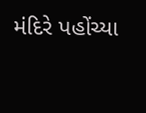મંદિરે પહોંચ્યા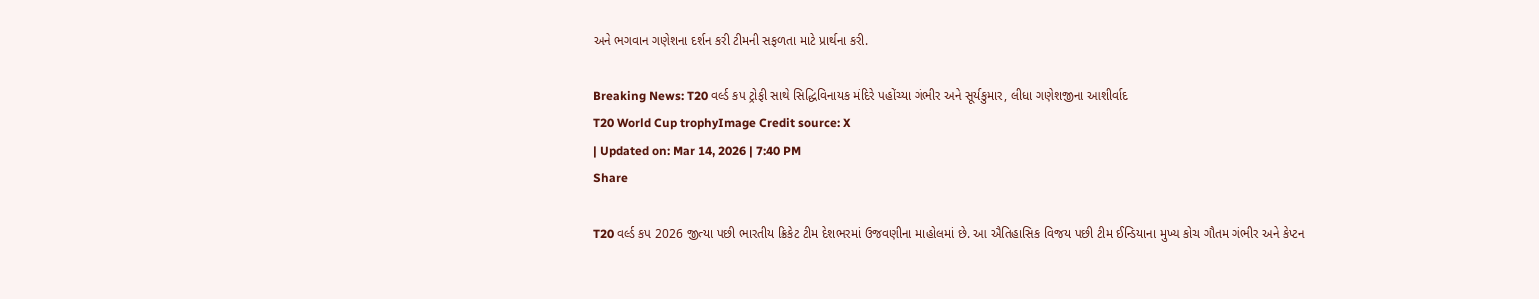અને ભગવાન ગણેશના દર્શન કરી ટીમની સફળતા માટે પ્રાર્થના કરી.

Breaking News: T20 વર્લ્ડ કપ ટ્રોફી સાથે સિદ્ધિવિનાયક મંદિરે પહોંચ્યા ગંભીર અને સૂર્યકુમાર, લીધા ગણેશજીના આશીર્વાદ
T20 World Cup trophyImage Credit source: X
| Updated on: Mar 14, 2026 | 7:40 PM
Share

T20 વર્લ્ડ કપ 2026 જીત્યા પછી ભારતીય ક્રિકેટ ટીમ દેશભરમાં ઉજવણીના માહોલમાં છે. આ ઐતિહાસિક વિજય પછી ટીમ ઈન્ડિયાના મુખ્ય કોચ ગૌતમ ગંભીર અને કેપ્ટન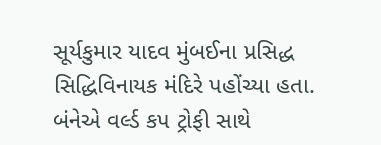સૂર્યકુમાર યાદવ મુંબઈના પ્રસિદ્ધ સિદ્ધિવિનાયક મંદિરે પહોંચ્યા હતા. બંનેએ વર્લ્ડ કપ ટ્રોફી સાથે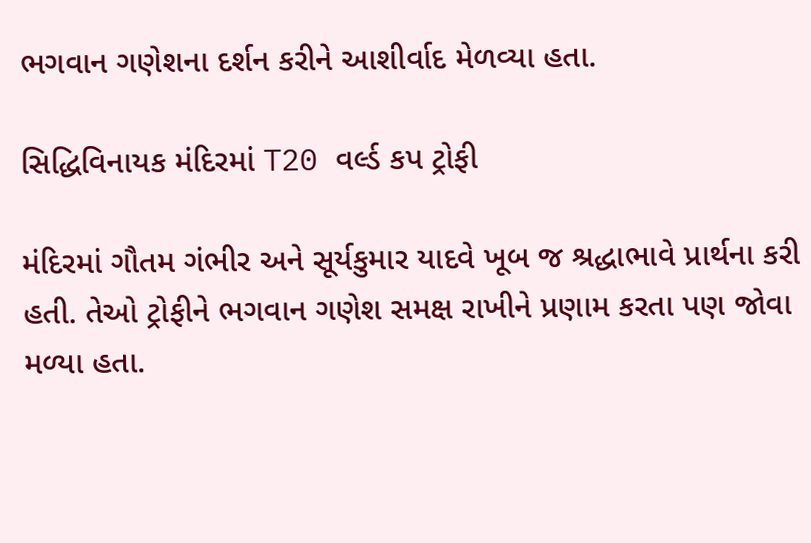ભગવાન ગણેશના દર્શન કરીને આશીર્વાદ મેળવ્યા હતા.

સિદ્ધિવિનાયક મંદિરમાં T20 વર્લ્ડ કપ ટ્રોફી

મંદિરમાં ગૌતમ ગંભીર અને સૂર્યકુમાર યાદવે ખૂબ જ શ્રદ્ધાભાવે પ્રાર્થના કરી હતી. તેઓ ટ્રોફીને ભગવાન ગણેશ સમક્ષ રાખીને પ્રણામ કરતા પણ જોવા મળ્યા હતા.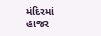મંદિરમાં હાજર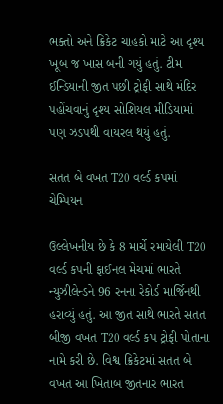ભક્તો અને ક્રિકેટ ચાહકો માટે આ દૃશ્ય ખૂબ જ ખાસ બની ગયું હતું. ટીમ ઈન્ડિયાની જીત પછી ટ્રોફી સાથે મંદિર પહોંચવાનું દૃશ્ય સોશિયલ મીડિયામાં પણ ઝડપથી વાયરલ થયું હતું.

સતત બે વખત T20 વર્લ્ડ કપમાં ચેમ્પિયન

ઉલ્લેખનીય છે કે 8 માર્ચે રમાયેલી T20 વર્લ્ડ કપની ફાઈનલ મેચમાં ભારતે ન્યુઝીલેન્ડને 96 રનના રેકોર્ડ માર્જિનથી હરાવ્યું હતું. આ જીત સાથે ભારતે સતત બીજી વખત T20 વર્લ્ડ કપ ટ્રોફી પોતાના નામે કરી છે. વિશ્વ ક્રિકેટમાં સતત બે વખત આ ખિતાબ જીતનાર ભારત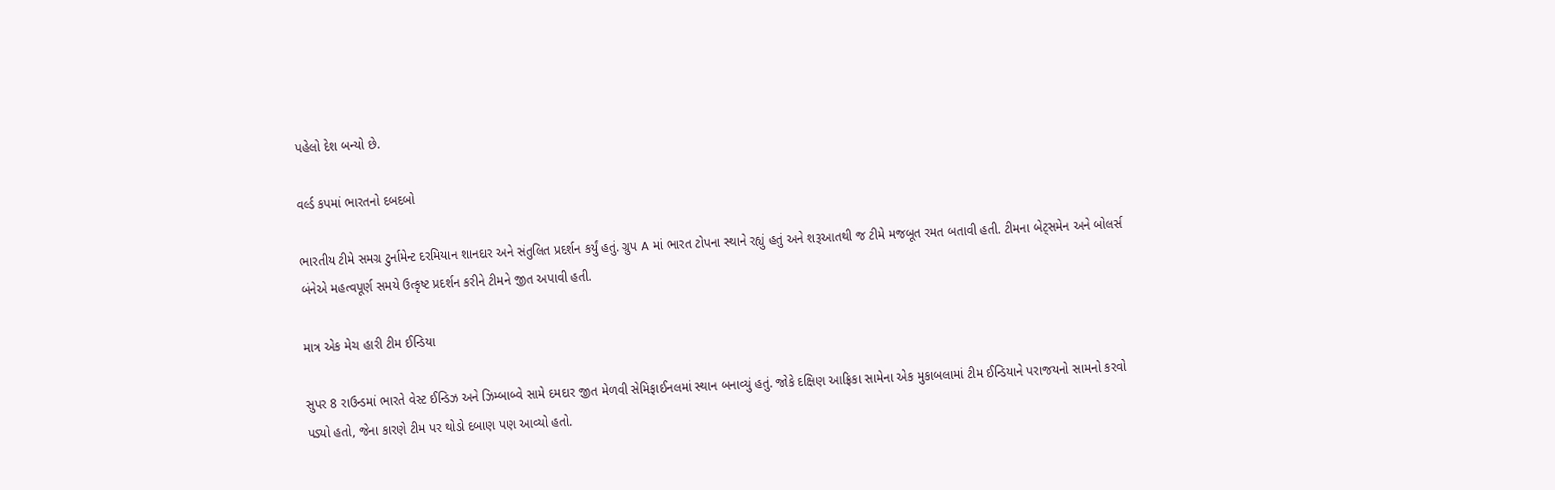પહેલો દેશ બન્યો છે.

વર્લ્ડ કપમાં ભારતનો દબદબો

ભારતીય ટીમે સમગ્ર ટુર્નામેન્ટ દરમિયાન શાનદાર અને સંતુલિત પ્રદર્શન કર્યું હતું. ગ્રુપ A માં ભારત ટોપના સ્થાને રહ્યું હતું અને શરૂઆતથી જ ટીમે મજબૂત રમત બતાવી હતી. ટીમના બેટ્સમેન અને બોલર્સ બંનેએ મહત્વપૂર્ણ સમયે ઉત્કૃષ્ટ પ્રદર્શન કરીને ટીમને જીત અપાવી હતી.

માત્ર એક મેચ હારી ટીમ ઈન્ડિયા

સુપર 8 રાઉન્ડમાં ભારતે વેસ્ટ ઈન્ડિઝ અને ઝિમ્બાબ્વે સામે દમદાર જીત મેળવી સેમિફાઈનલમાં સ્થાન બનાવ્યું હતું. જોકે દક્ષિણ આફ્રિકા સામેના એક મુકાબલામાં ટીમ ઈન્ડિયાને પરાજયનો સામનો કરવો પડ્યો હતો, જેના કારણે ટીમ પર થોડો દબાણ પણ આવ્યો હતો.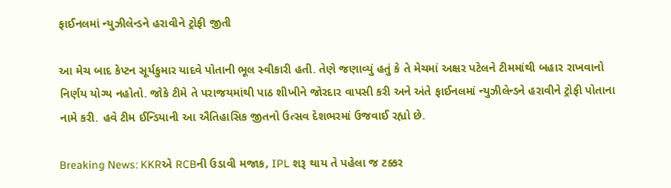ફાઈનલમાં ન્યુઝીલેન્ડને હરાવીને ટ્રોફી જીતી

આ મેચ બાદ કેપ્ટન સૂર્યકુમાર યાદવે પોતાની ભૂલ સ્વીકારી હતી. તેણે જણાવ્યું હતું કે તે મેચમાં અક્ષર પટેલને ટીમમાંથી બહાર રાખવાનો નિર્ણય યોગ્ય નહોતો. જોકે ટીમે તે પરાજયમાંથી પાઠ શીખીને જોરદાર વાપસી કરી અને અંતે ફાઈનલમાં ન્યુઝીલેન્ડને હરાવીને ટ્રોફી પોતાના નામે કરી. હવે ટીમ ઈન્ડિયાની આ ઐતિહાસિક જીતનો ઉત્સવ દેશભરમાં ઉજવાઈ રહ્યો છે.

Breaking News: KKRએ RCBની ઉડાવી મજાક, IPL શરૂ થાય તે પહેલા જ ટક્કર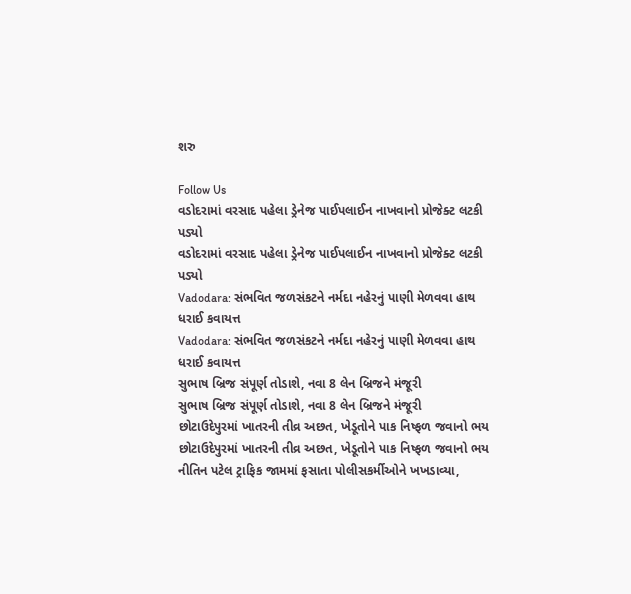શરુ

Follow Us
વડોદરામાં વરસાદ પહેલા ડ્રેનેજ પાઈપલાઈન નાખવાનો પ્રોજેક્ટ લટકી પડ્યો
વડોદરામાં વરસાદ પહેલા ડ્રેનેજ પાઈપલાઈન નાખવાનો પ્રોજેક્ટ લટકી પડ્યો
Vadodara: સંભવિત જળસંકટને નર્મદા નહેરનું પાણી મેળવવા હાથ ધરાઈ કવાયત્ત
Vadodara: સંભવિત જળસંકટને નર્મદા નહેરનું પાણી મેળવવા હાથ ધરાઈ કવાયત્ત
સુભાષ બ્રિજ સંપૂર્ણ તોડાશે, નવા 8 લેન બ્રિજને મંજૂરી
સુભાષ બ્રિજ સંપૂર્ણ તોડાશે, નવા 8 લેન બ્રિજને મંજૂરી
છોટાઉદેપુરમાં ખાતરની તીવ્ર અછત, ખેડૂતોને પાક નિષ્ફળ જવાનો ભય
છોટાઉદેપુરમાં ખાતરની તીવ્ર અછત, ખેડૂતોને પાક નિષ્ફળ જવાનો ભય
નીતિન પટેલ ટ્રાફિક જામમાં ફસાતા પોલીસકર્મીઓને ખખડાવ્યા,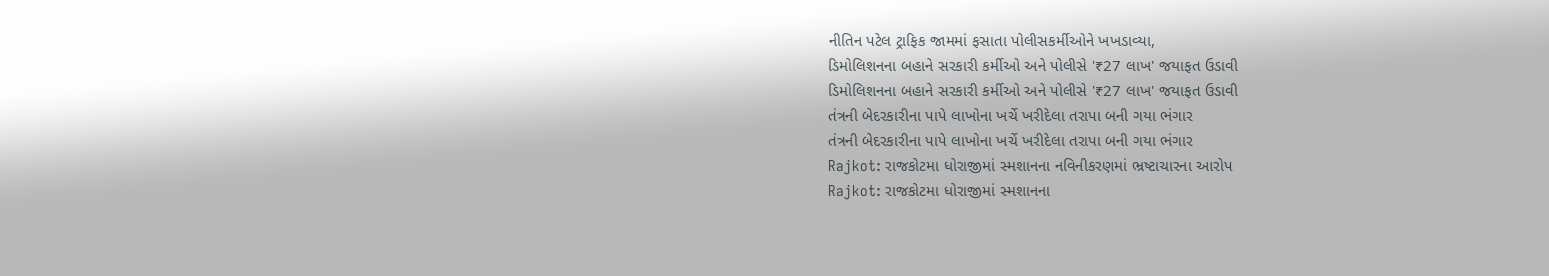નીતિન પટેલ ટ્રાફિક જામમાં ફસાતા પોલીસકર્મીઓને ખખડાવ્યા,
ડિમોલિશનના બહાને સરકારી કર્મીઓ અને પોલીસે '₹27 લાખ' જયાફત ઉડાવી
ડિમોલિશનના બહાને સરકારી કર્મીઓ અને પોલીસે '₹27 લાખ' જયાફત ઉડાવી
તંત્રની બેદરકારીના પાપે લાખોના ખર્ચે ખરીદેલા તરાપા બની ગયા ભંગાર
તંત્રની બેદરકારીના પાપે લાખોના ખર્ચે ખરીદેલા તરાપા બની ગયા ભંગાર
Rajkot: રાજકોટમા ધોરાજીમાં સ્મશાનના નવિનીકરણમાં ભ્રષ્ટાચારના આરોપ
Rajkot: રાજકોટમા ધોરાજીમાં સ્મશાનના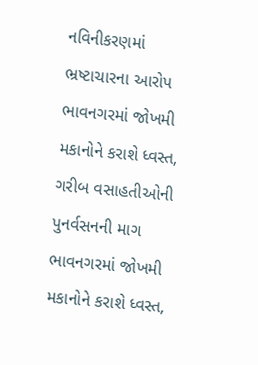નવિનીકરણમાં ભ્રષ્ટાચારના આરોપ
ભાવનગરમાં જોખમી મકાનોને કરાશે ધ્વસ્ત, ગરીબ વસાહતીઓની પુનર્વસનની માગ
ભાવનગરમાં જોખમી મકાનોને કરાશે ધ્વસ્ત,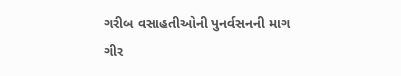ગરીબ વસાહતીઓની પુનર્વસનની માગ
ગીર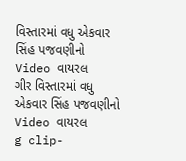વિસ્તારમાં વધુ એકવાર સિંહ પજવણીનો Video વાયરલ
ગીર વિસ્તારમાં વધુ એકવાર સિંહ પજવણીનો Video વાયરલ
g clip-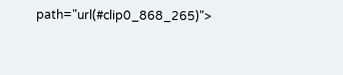path="url(#clip0_868_265)">